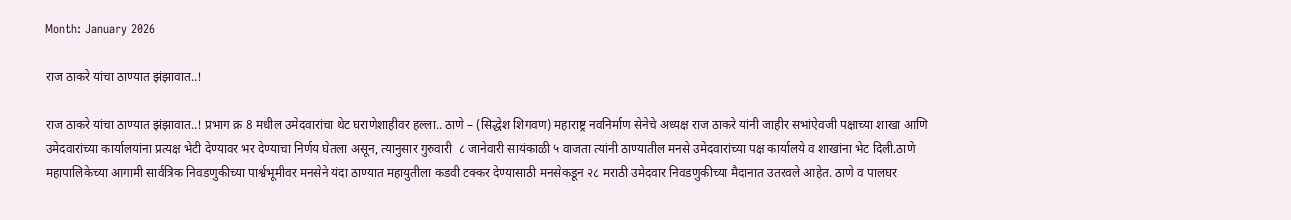Month: January 2026

राज ठाकरे यांचा ठाण्यात झंझावात..!

राज ठाकरे यांचा ठाण्यात झंझावात..! प्रभाग क्र 8 मधील उमेदवारांचा थेट घराणेशाहीवर हल्ला.. ठाणे – (सिद्धेश शिगवण) महाराष्ट्र नवनिर्माण सेनेचे अध्यक्ष राज ठाकरे यांनी जाहीर सभांऐवजी पक्षाच्या शाखा आणि उमेदवारांच्या कार्यालयांना प्रत्यक्ष भेटी देण्यावर भर देण्याचा निर्णय घेतला असून, त्यानुसार गुरुवारी  ८ जानेवारी सायंकाळी ५ वाजता त्यांनी ठाण्यातील मनसे उमेदवारांच्या पक्ष कार्यालये व शाखांना भेट दिली.ठाणे महापालिकेच्या आगामी सार्वत्रिक निवडणुकीच्या पार्श्वभूमीवर मनसेने यंदा ठाण्यात महायुतीला कडवी टक्कर देण्यासाठी मनसेकडून २८ मराठी उमेदवार निवडणुकीच्या मैदानात उतरवले आहेत. ठाणे व पालघर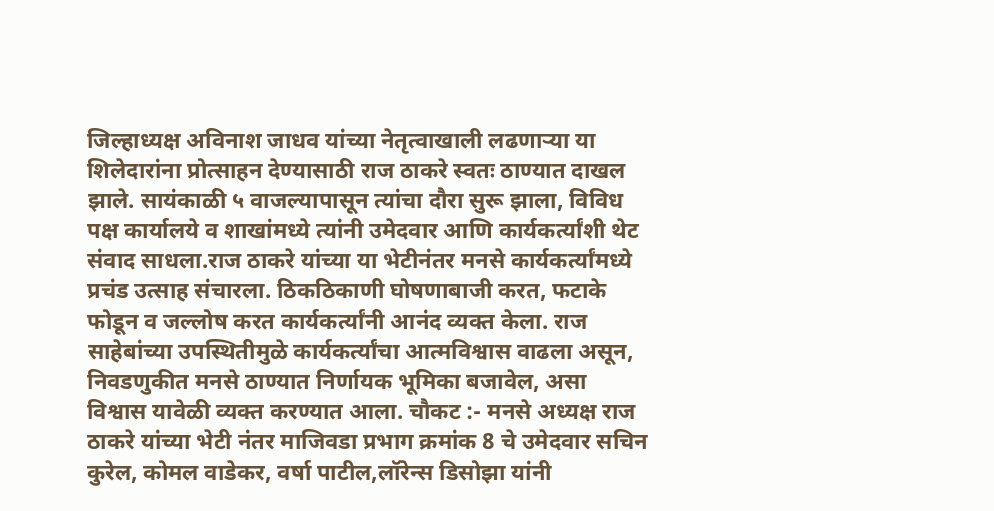जिल्हाध्यक्ष अविनाश जाधव यांच्या नेतृत्वाखाली लढणाऱ्या या शिलेदारांना प्रोत्साहन देण्यासाठी राज ठाकरे स्वतः ठाण्यात दाखल झाले. सायंकाळी ५ वाजल्यापासून त्यांचा दौरा सुरू झाला, विविध पक्ष कार्यालये व शाखांमध्ये त्यांनी उमेदवार आणि कार्यकर्त्यांशी थेट संवाद साधला.राज ठाकरे यांच्या या भेटीनंतर मनसे कार्यकर्त्यांमध्ये प्रचंड उत्साह संचारला. ठिकठिकाणी घोषणाबाजी करत, फटाके फोडून व जल्लोष करत कार्यकर्त्यांनी आनंद व्यक्त केला. राज साहेबांच्या उपस्थितीमुळे कार्यकर्त्यांचा आत्मविश्वास वाढला असून, निवडणुकीत मनसे ठाण्यात निर्णायक भूमिका बजावेल, असा विश्वास यावेळी व्यक्त करण्यात आला. चौकट :- मनसे अध्यक्ष राज ठाकरे यांच्या भेटी नंतर माजिवडा प्रभाग क्रमांक 8 चे उमेदवार सचिन कुरेल, कोमल वाडेकर, वर्षा पाटील,लॉरेन्स डिसोझा यांनी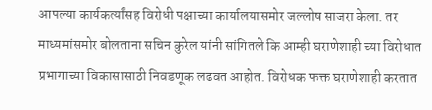आपल्या कार्यकर्त्यांसह विरोधी पक्षाच्या कार्यालयासमोर जल्लोष साजरा केला. तर माध्यमांसमोर बोलताना सचिन कुरेल यांनी सांगितले कि आम्ही घराणेशाही च्या विरोधात प्रभागाच्या विकासासाठी निवडणूक लढवत आहोत. विरोधक फक्त घराणेशाही करतात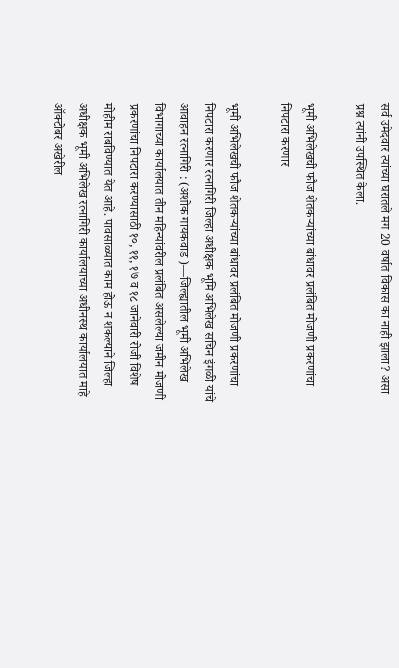सर्व उमेदवार त्यांच्या घरातले मग 20 वर्षात विकास का नाही झाला? असा प्रश्न त्यांनी उपस्थित केला.

भूमी अभिलेखची फौज शेतकऱ्यांच्या बांधावर प्रलंबित मोजणी प्रकरणांचा निपटारा करणार

भूमी अभिलेखची फौज शेतकऱ्यांच्या बांधावर प्रलंबित मोजणी प्रकरणांचा निपटारा करणार रत्नागिरी जिल्हा अधीक्षक भूमि अभिलेख सचिन इंगळी यांचे आवाहन रत्नागिरी : (अशोक गायकवाड )—जिल्ह्यातील भूमी अभिलेख विभागाच्या कार्यालयात तीन महिन्यांवरील प्रलंबित असलेल्या जमीन मोजणी प्रकरणांचा निपटारा करण्यासाठी १०, ११, १७ व १८ जानेवारी रोजी विशेष मोहीम राबविण्यात येत आहे. पावसाळ्यात काम होऊ न शकल्याने जिल्हा अधीक्षक भूमी अभिलेख रत्नागिरी कार्यालयाच्या अधीनस्थ कार्यालयात माहे ऑक्टोबर अखेरील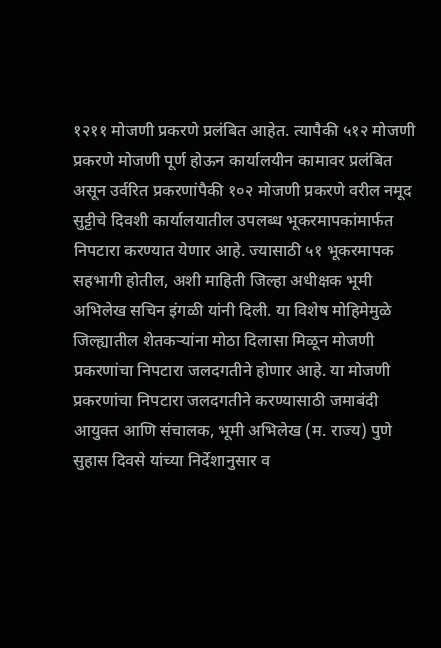१२११ मोजणी प्रकरणे प्रलंबित आहेत. त्यापैकी ५१२ मोजणी प्रकरणे मोजणी पूर्ण होऊन कार्यालयीन कामावर प्रलंबित असून उर्वरित प्रकरणांपैकी १०२ मोजणी प्रकरणे वरील नमूद सुट्टीचे दिवशी कार्यालयातील उपलब्ध भूकरमापकांमार्फत निपटारा करण्यात येणार आहे. ज्यासाठी ५१ भूकरमापक सहभागी होतील, अशी माहिती जिल्हा अधीक्षक भूमी अभिलेख सचिन इंगळी यांनी दिली. या विशेष मोहिमेमुळे जिल्ह्यातील शेतकऱ्यांना मोठा दिलासा मिळून मोजणी प्रकरणांचा निपटारा जलदगतीने होणार आहे. या मोजणी प्रकरणांचा निपटारा जलदगतीने करण्यासाठी जमाबंदी आयुक्त आणि संचालक, भूमी अभिलेख (म. राज्य) पुणे सुहास दिवसे यांच्या निर्देशानुसार व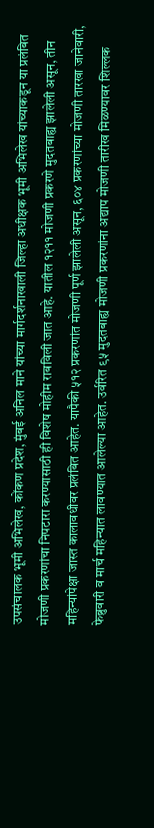उपसंचालक भूमी अभिलेख, कोंकण प्रदेश, मुंबई अनिल माने यांच्या मार्गदर्शनाखाली जिल्हा अधीक्षक भूमी अभिलेख यांच्याकडून या प्रलंबित मोजणी प्रकरणांचा निपटारा करण्यासाठी ही विशेष मोहीम राबविली जात आहे. यातील १२११ मोजणी प्रकरणे मुदतबाह्य झालेली असून, तीन महिन्यांपेक्षा जास्त कालावधीवर प्रलंबित आहेत. यापैकी ५१२ प्रकरणांत मोजणी पूर्ण झालेली असून, ६०४ प्रकरणांच्या मोजणी तारखा जानेवारी, फेब्रुवारी व मार्च महिन्यात लावण्यात आलेल्या आहेत. उर्वरित ९५ मुदतबाह्य मोजणी प्रकरणांना अद्याप मोजणी तारीख मिळण्यावर शिल्लक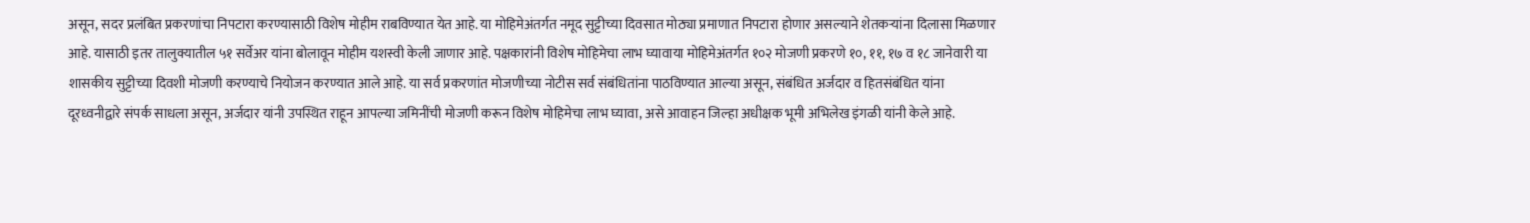असून, सदर प्रलंबित प्रकरणांचा निपटारा करण्यासाठी विशेष मोहीम राबविण्यात येत आहे. या मोहिमेअंतर्गत नमूद सुट्टीच्या दिवसात मोठ्या प्रमाणात निपटारा होणार असल्याने शेतकऱ्यांना दिलासा मिळणार आहे. यासाठी इतर तालुक्यातील ५१ सर्वेअर यांना बोलावून मोहीम यशस्वी केली जाणार आहे. पक्षकारांनी विशेष मोहिमेचा लाभ घ्यावाया मोहिमेअंतर्गत १०२ मोजणी प्रकरणे १०, ११, १७ व १८ जानेवारी या शासकीय सुट्टीच्या दिवशी मोजणी करण्याचे नियोजन करण्यात आले आहे. या सर्व प्रकरणांत मोजणीच्या नोटीस सर्व संबंधितांना पाठविण्यात आल्या असून, संबंधित अर्जदार व हितसंबंधित यांना दूरध्वनीद्वारे संपर्क साधला असून, अर्जदार यांनी उपस्थित राहून आपल्या जमिनींची मोजणी करून विशेष मोहिमेचा लाभ घ्यावा, असे आवाहन जिल्हा अधीक्षक भूमी अभिलेख इंगळी यांनी केले आहे.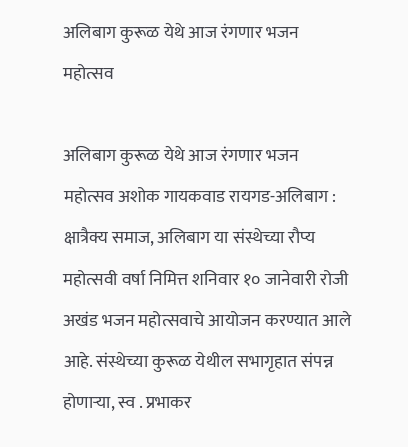अलिबाग कुरूळ येथे आज रंगणार भजन महोत्सव

अलिबाग कुरूळ येथे आज रंगणार भजन महोत्सव अशोक गायकवाड रायगड-अलिबाग :  क्षात्रैक्य समाज, अलिबाग या संस्थेच्या रौप्य महोत्सवी वर्षा निमित्त शनिवार १० जानेवारी रोजी अखंड भजन महोत्सवाचे आयोजन करण्यात आले आहे. संस्थेच्या कुरूळ येथील सभागृहात संपन्न होणाऱ्या, स्व . प्रभाकर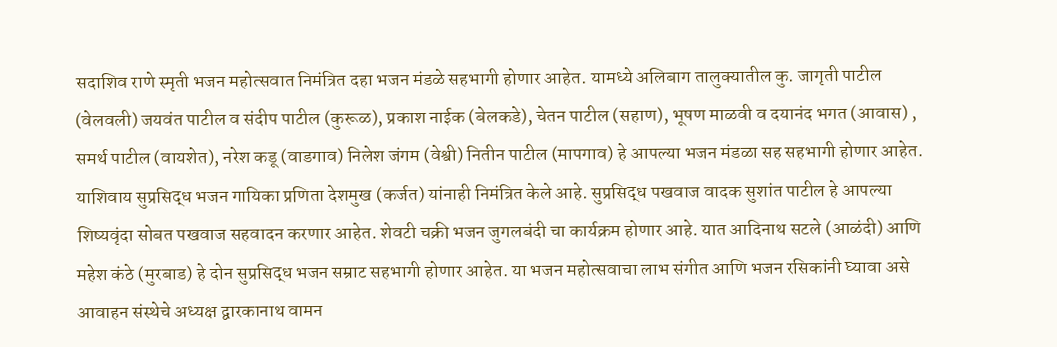सदाशिव राणे स्मृती भजन महोत्सवात निमंत्रित दहा भजन मंडळे सहभागी होणार आहेत. यामध्ये अलिबाग तालुक्यातील कु. जागृती पाटील (वेलवली) जयवंत पाटील व संदीप पाटील (कुरूळ), प्रकाश नाईक (बेलकडे), चेतन पाटील (सहाण), भूषण माळवी व दयानंद भगत (आवास) , समर्थ पाटील (वायशेत), नरेश कडू (वाडगाव) निलेश जंगम (वेश्वी) नितीन पाटील (मापगाव) हे आपल्या भजन मंडळा सह सहभागी होणार आहेत. याशिवाय सुप्रसिद्ध भजन गायिका प्रणिता देशमुख (कर्जत) यांनाही निमंत्रित केले आहे. सुप्रसिद्ध पखवाज वादक सुशांत पाटील हे आपल्या शिष्यवृंदा सोबत पखवाज सहवादन करणार आहेत. शेवटी चक्री भजन जुगलबंदी चा कार्यक्रम होणार आहे. यात आदिनाथ सटले (आळंदी) आणि महेश कंठे (मुरबाड) हे दोन सुप्रसिद्ध भजन सम्राट सहभागी होणार आहेत. या भजन महोत्सवाचा लाभ संगीत आणि भजन रसिकांनी घ्यावा असे आवाहन संस्थेचे अध्यक्ष द्वारकानाथ वामन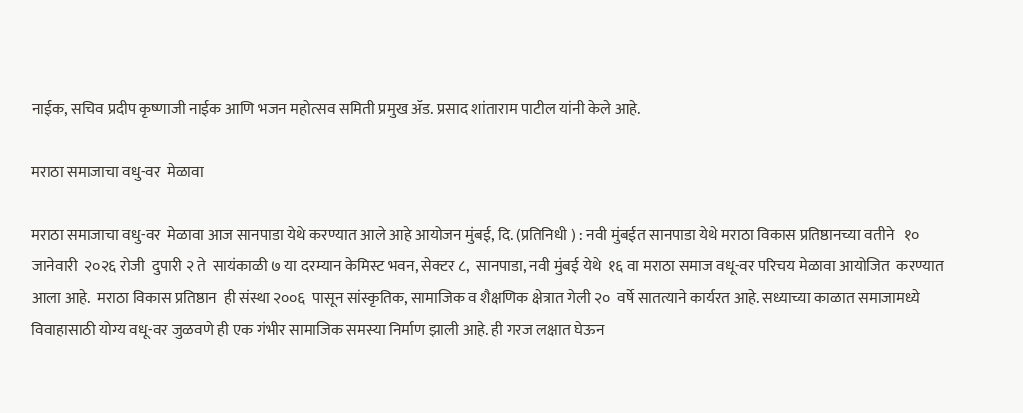नाईक, सचिव प्रदीप कृष्णाजी नाईक आणि भजन महोत्सव समिती प्रमुख ॲड. प्रसाद शांताराम पाटील यांनी केले आहे.

मराठा समाजाचा वधु-वर  मेळावा

मराठा समाजाचा वधु-वर  मेळावा आज सानपाडा येथे करण्यात आले आहे आयोजन मुंबई, दि. (प्रतिनिधी ) : नवी मुंबईत सानपाडा येथे मराठा विकास प्रतिष्ठानच्या वतीने   १०  जानेवारी  २०२६ रोजी  दुपारी २ ते  सायंकाळी ७ या दरम्यान केमिस्ट भवन, सेक्टर ८,  सानपाडा, नवी मुंबई येथे  १६ वा मराठा समाज वधू-वर परिचय मेळावा आयोजित  करण्यात आला आहे.  मराठा विकास प्रतिष्ठान  ही संस्था २००६  पासून सांस्कृतिक, सामाजिक व शैक्षणिक क्षेत्रात गेली २०  वर्षे सातत्याने कार्यरत आहे. सध्याच्या काळात समाजामध्ये विवाहासाठी योग्य वधू-वर जुळवणे ही एक गंभीर सामाजिक समस्या निर्माण झाली आहे. ही गरज लक्षात घेऊन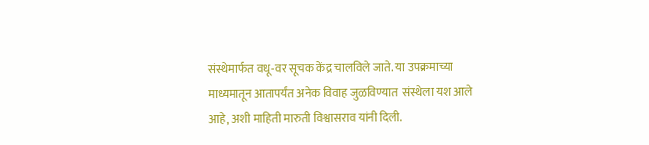संस्थेमार्फत वधू-वर सूचक केंद्र चालविले जाते. या उपक्रमाच्या माध्यमातून आतापर्यंत अनेक विवाह जुळविण्यात  संस्थेला यश आले आहे, अशी माहिती मारुती विश्वासराव यांनी दिली.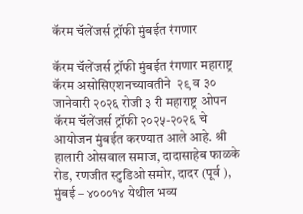कॅरम चॅलेंजर्स ट्रॉफी मुंबईत रंगणार

कॅरम चॅलेंजर्स ट्रॉफी मुंबईत रंगणार महाराष्ट्र कॅरम असोसिएशनच्यावतीने  २९ व ३० जानेवारी २०२६ रोजी ३ री महाराष्ट्र ओपन कॅरम चॅलेंजर्स ट्रॉफी २०२५-२०२६ चे आयोजन मुंबईत करण्यात आले आहे. श्री हालारी ओसवाल समाज, दादासाहेब फाळके रोड, रणजीत स्टुडिओ समोर, दादर (पूर्व ), मुंबई – ४०००१४ येथील भव्य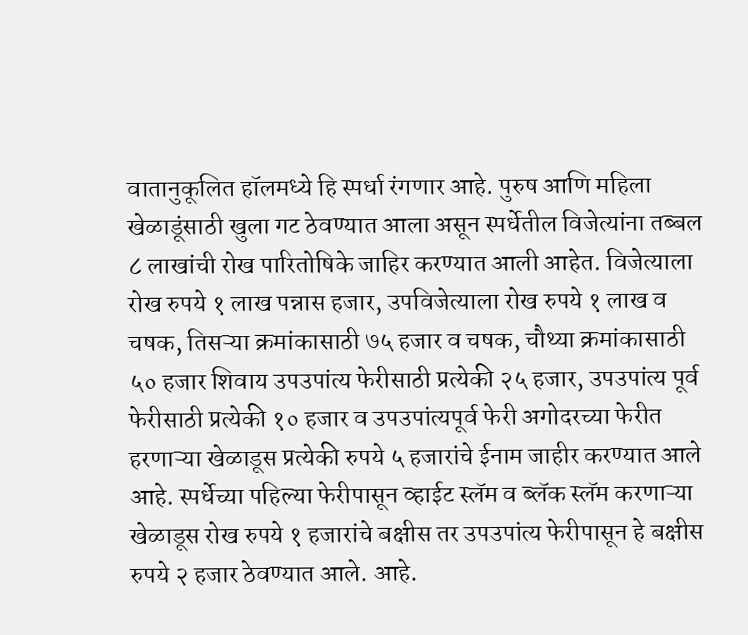वातानुकूलित हॉलमध्ये हि स्पर्धा रंगणार आहे. पुरुष आणि महिला खेळाडूंसाठी खुला गट ठेवण्यात आला असून स्पर्धेतील विजेत्यांना तब्बल ८ लाखांची रोख पारितोषिके जाहिर करण्यात आली आहेत. विजेत्याला रोख रुपये १ लाख पन्नास हजार, उपविजेत्याला रोख रुपये १ लाख व चषक, तिसऱ्या क्रमांकासाठी ७५ हजार व चषक, चौथ्या क्रमांकासाठी ५० हजार शिवाय उपउपांत्य फेरीसाठी प्रत्येकी २५ हजार, उपउपांत्य पूर्व फेरीसाठी प्रत्येकी १० हजार व उपउपांत्यपूर्व फेरी अगोदरच्या फेरीत हरणाऱ्या खेळाडूस प्रत्येकी रुपये ५ हजारांचे ईनाम जाहीर करण्यात आले आहे. स्पर्धेच्या पहिल्या फेरीपासून व्हाईट स्लॅम व ब्लॅक स्लॅम करणाऱ्या खेळाडूस रोख रुपये १ हजारांचे बक्षीस तर उपउपांत्य फेरीपासून हे बक्षीस रुपये २ हजार ठेवण्यात आले. आहे.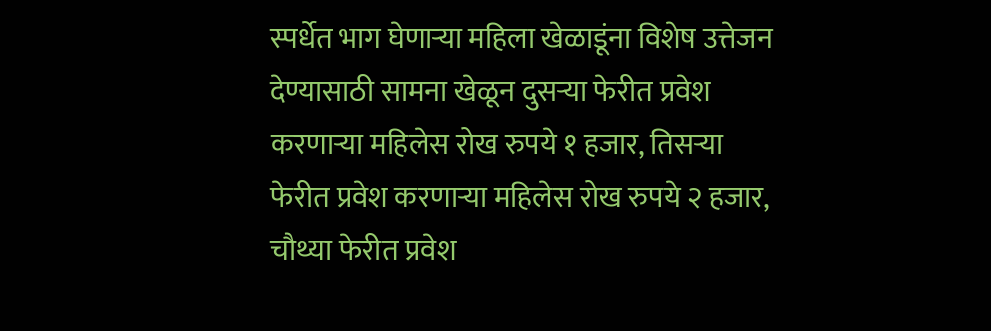स्पर्धेत भाग घेणाऱ्या महिला खेळाडूंना विशेष उत्तेजन देण्यासाठी सामना खेळून दुसऱ्या फेरीत प्रवेश करणाऱ्या महिलेस रोख रुपये १ हजार, तिसऱ्या फेरीत प्रवेश करणाऱ्या महिलेस रोख रुपये २ हजार, चौथ्या फेरीत प्रवेश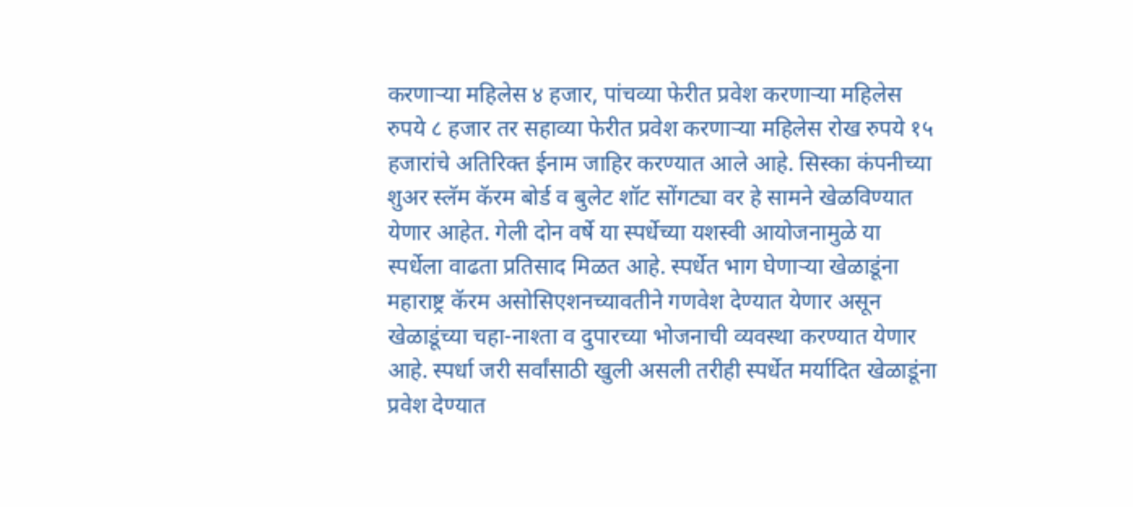करणाऱ्या महिलेस ४ हजार, पांचव्या फेरीत प्रवेश करणाऱ्या महिलेस रुपये ८ हजार तर सहाव्या फेरीत प्रवेश करणाऱ्या महिलेस रोख रुपये १५ हजारांचे अतिरिक्त ईनाम जाहिर करण्यात आले आहे. सिस्का कंपनीच्या शुअर स्लॅम कॅरम बोर्ड व बुलेट शॉट सोंगट्या वर हे सामने खेळविण्यात येणार आहेत. गेली दोन वर्षे या स्पर्धेच्या यशस्वी आयोजनामुळे या स्पर्धेला वाढता प्रतिसाद मिळत आहे. स्पर्धेत भाग घेणाऱ्या खेळाडूंना महाराष्ट्र कॅरम असोसिएशनच्यावतीने गणवेश देण्यात येणार असून खेळाडूंच्या चहा-नाश्ता व दुपारच्या भोजनाची व्यवस्था करण्यात येणार आहे. स्पर्धा जरी सर्वांसाठी खुली असली तरीही स्पर्धेत मर्यादित खेळाडूंना प्रवेश देण्यात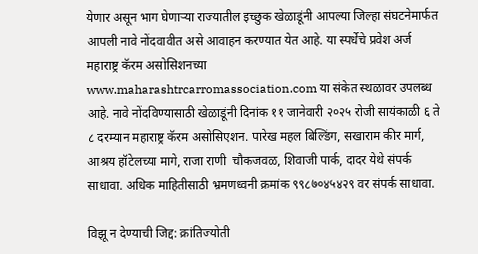येणार असून भाग घेणाऱ्या राज्यातील इच्छुक खेळाडूंनी आपल्या जिल्हा संघटनेमार्फत आपली नावे नोंदवावीत असे आवाहन करण्यात येत आहे. या स्पर्धेचे प्रवेश अर्ज महाराष्ट्र कॅरम असोसिशनच्या www.maharashtrcarromassociation.com या संकेत स्थळावर उपलब्ध आहे. नावे नोंदविण्यासाठी खेळाडूंनी दिनांक ११ जानेवारी २०२५ रोजी सायंकाळी ६ ते ८ दरम्यान महाराष्ट्र कॅरम असोसिएशन. पारेख महल बिल्डिंग, सखाराम कीर मार्ग, आश्रय हॉटेलच्या मागे, राजा राणी  चौकजवळ, शिवाजी पार्क, दादर येथे संपर्क साधावा. अधिक माहितीसाठी भ्रमणध्वनी क्रमांक ९९८७०४५४२९ वर संपर्क साधावा.

विझू न देण्याची जिद्द: क्रांतिज्योती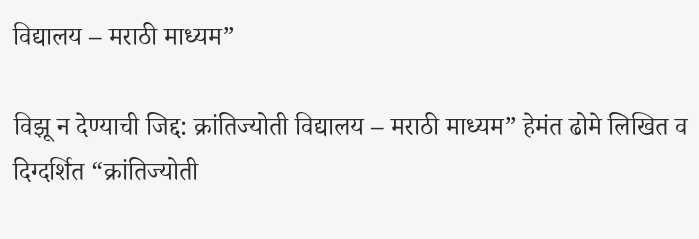विद्यालय – मराठी माध्यम”

विझू न देण्याची जिद्द: क्रांतिज्योती विद्यालय – मराठी माध्यम” हेमंत ढोमे लिखित व दिग्दर्शित “क्रांतिज्योती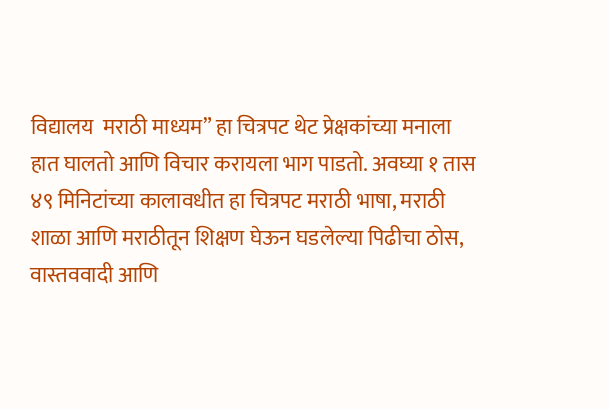विद्यालय  मराठी माध्यम” हा चित्रपट थेट प्रेक्षकांच्या मनाला हात घालतो आणि विचार करायला भाग पाडतो. अवघ्या १ तास ४९ मिनिटांच्या कालावधीत हा चित्रपट मराठी भाषा, मराठी शाळा आणि मराठीतून शिक्षण घेऊन घडलेल्या पिढीचा ठोस, वास्तववादी आणि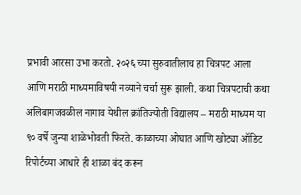प्रभावी आरसा उभा करतो. २०२६ च्या सुरुवातीलाच हा चित्रपट आला  आणि मराठी माध्यमाविषयी नव्याने चर्चा सुरू झाली. कथा चित्रपटाची कथा अलिबागजवळील नागाव येथील क्रांतिज्योती विद्यालय – मराठी माध्यम या ९० वर्षे जुन्या शाळेभोवती फिरते. काळाच्या ओघात आणि खोट्या ऑडिट रिपोर्टच्या आधारे ही शाळा बंद करून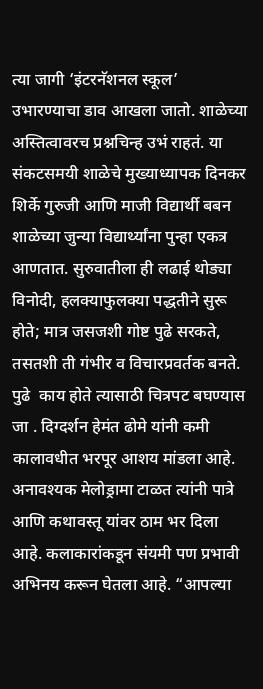त्या जागी ‘इंटरनॅशनल स्कूल’ उभारण्याचा डाव आखला जातो. शाळेच्या अस्तित्वावरच प्रश्नचिन्ह उभं राहतं. या संकटसमयी शाळेचे मुख्याध्यापक दिनकर शिर्के गुरुजी आणि माजी विद्यार्थी बबन शाळेच्या जुन्या विद्यार्थ्यांना पुन्हा एकत्र आणतात. सुरुवातीला ही लढाई थोड्या विनोदी, हलक्याफुलक्या पद्धतीने सुरू होते; मात्र जसजशी गोष्ट पुढे सरकते, तसतशी ती गंभीर व विचारप्रवर्तक बनते. पुढे  काय होते त्यासाठी चित्रपट बघण्यास जा . दिग्दर्शन हेमंत ढोमे यांनी कमी कालावधीत भरपूर आशय मांडला आहे. अनावश्यक मेलोड्रामा टाळत त्यांनी पात्रे आणि कथावस्तू यांवर ठाम भर दिला आहे. कलाकारांकडून संयमी पण प्रभावी अभिनय करून घेतला आहे. “आपल्या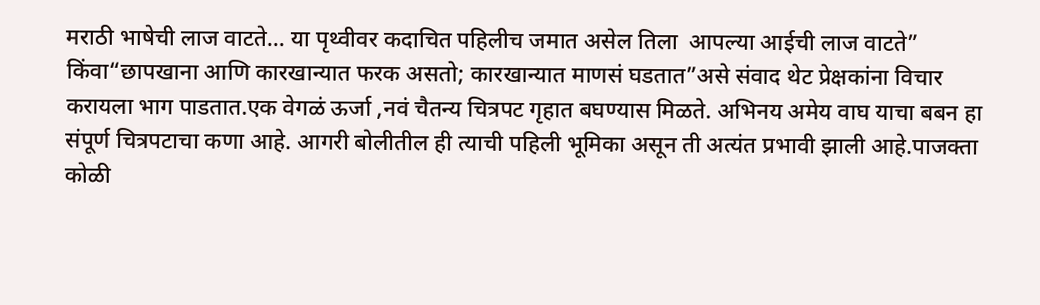मराठी भाषेची लाज वाटते… या पृथ्वीवर कदाचित पहिलीच जमात असेल तिला  आपल्या आईची लाज वाटते” किंवा“छापखाना आणि कारखान्यात फरक असतो; कारखान्यात माणसं घडतात”असे संवाद थेट प्रेक्षकांना विचार करायला भाग पाडतात.एक वेगळं ऊर्जा ,नवं चैतन्य चित्रपट गृहात बघण्यास मिळते. अभिनय अमेय वाघ याचा बबन हा संपूर्ण चित्रपटाचा कणा आहे. आगरी बोलीतील ही त्याची पहिली भूमिका असून ती अत्यंत प्रभावी झाली आहे.पाजक्ता कोळी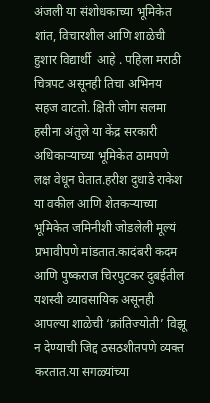अंजली या संशोधकाच्या भूमिकेत शांत, विचारशील आणि शाळेची हुशार विद्यार्थी  आहे . पहिला मराठी चित्रपट असूनही तिचा अभिनय सहज वाटतो. क्षिती जोग सलमा हसीना अंतुले या केंद्र सरकारी अधिकाऱ्याच्या भूमिकेत ठामपणे लक्ष वेधून घेतात.हरीश दुधाडे राकेश या वकील आणि शेतकऱ्याच्या भूमिकेत जमिनीशी जोडलेली मूल्यं प्रभावीपणे मांडतात.कादंबरी कदम आणि पुष्कराज चिरपुटकर दुबईतील यशस्वी व्यावसायिक असूनही आपल्या शाळेची ‘क्रांतिज्योती’ विझू न देण्याची जिद्द ठसठशीतपणे व्यक्त करतात.या सगळ्यांच्या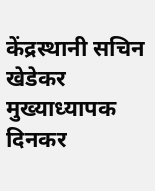केंद्रस्थानी सचिन खेडेकर मुख्याध्यापक दिनकर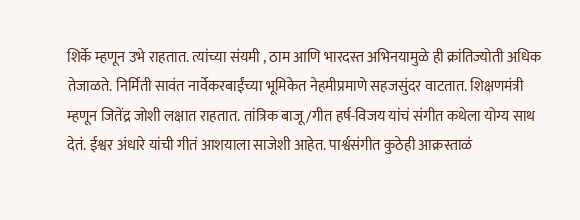शिर्के म्हणून उभे राहतात. त्यांच्या संयमी , ठाम आणि भारदस्त अभिनयामुळे ही क्रांतिज्योती अधिक तेजाळते. निर्मिती सावंत नार्वेकरबाईंच्या भूमिकेत नेहमीप्रमाणे सहजसुंदर वाटतात. शिक्षणमंत्री म्हणून जितेंद्र जोशी लक्षात राहतात. तांत्रिक बाजू/गीत हर्ष-विजय यांचं संगीत कथेला योग्य साथ देतं. ईश्वर अंधारे यांची गीतं आशयाला साजेशी आहेत. पार्श्वसंगीत कुठेही आक्रस्ताळं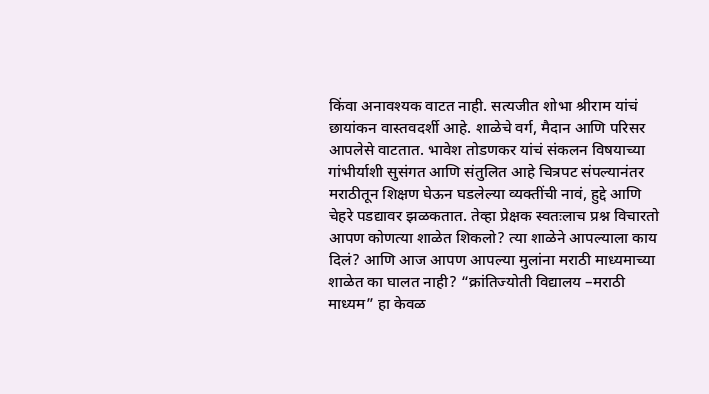किंवा अनावश्यक वाटत नाही. सत्यजीत शोभा श्रीराम यांचं छायांकन वास्तवदर्शी आहे. शाळेचे वर्ग, मैदान आणि परिसर आपलेसे वाटतात. भावेश तोडणकर यांचं संकलन विषयाच्या गांभीर्याशी सुसंगत आणि संतुलित आहे चित्रपट संपल्यानंतर मराठीतून शिक्षण घेऊन घडलेल्या व्यक्तींची नावं, हुद्दे आणि चेहरे पडद्यावर झळकतात. तेव्हा प्रेक्षक स्वतःलाच प्रश्न विचारतो आपण कोणत्या शाळेत शिकलो? त्या शाळेने आपल्याला काय दिलं? आणि आज आपण आपल्या मुलांना मराठी माध्यमाच्या शाळेत का घालत नाही? “क्रांतिज्योती विद्यालय –मराठी माध्यम” हा केवळ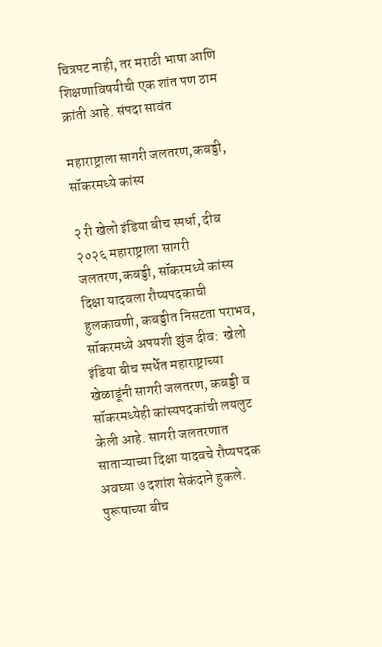चित्रपट नाही, तर मराठी भाषा आणि शिक्षणाविषयीची एक शांत पण ठाम क्रांती आहे. संपदा सावंत

महाराष्ट्राला सागरी जलतरण,कबड्डी, सॉकरमध्ये कांस्य

२ री खेलो इंडिया बीच स्‍पर्धा, दीव २०२६ महाराष्ट्राला सागरी जलतरण,कबड्डी, सॉकरमध्ये कांस्य दिक्षा यादवला रौप्‍यपदकाची हुलकावणी, कबड्डीत निसटता पराभव, सॉकरमध्ये अपयशी झुंज दीव:  खेलो इंडिया बीच स्‍पर्धेत महाराष्ट्राच्‍या खेळाडूंनी सागरी जलतरण, कबड्डी व सॉकरमध्येही कांस्यपदकांची लयलुट केली आहे. सागरी जलतरणात साताऱ्याच्‍या दिक्षा यादवचे रौप्‍यपदक  अवघ्या ७ दशांश सेकंदाने हुकले. पुरूषाच्‍या बीच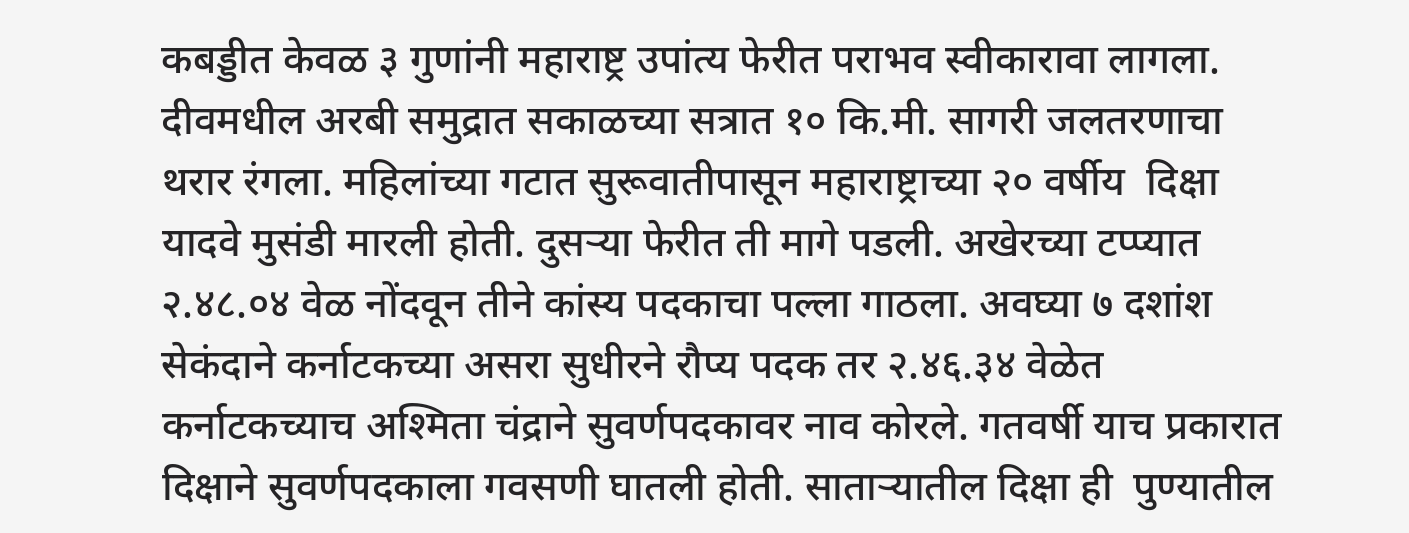कबड्डीत केवळ ३ गुणांनी महाराष्ट्र उपांत्‍य फेरीत पराभव स्‍वीकारावा लागला. दीवमधील अरबी समुद्रात सकाळच्‍या सत्रात १० कि.मी. सागरी जलतरणाचा थरार रंगला. महिलांच्‍या गटात सुरूवातीपासून महाराष्ट्राच्‍या २० वर्षीय  दिक्षा यादवे मुसंडी मारली होती. दुसऱ्या फेरीत ती मागे पडली. अखेरच्‍या टप्‍प्‍यात २.४८.०४ वेळ नोंदवून तीने कांस्य पदकाचा पल्‍ला गाठला. अवघ्या ७ दशांश सेकंदाने कर्नाटकच्‍या असरा सुधीरने रौप्‍य पदक तर २.४६.३४ वेळेत कर्नाटकच्‍याच अश्मिता चंद्राने सुवर्णपदकावर नाव कोरले. गतवर्षी याच प्रकारात दिक्षाने सुवर्णपदकाला गवसणी घातली होती. साताऱ्यातील दिक्षा ही  पुण्यातील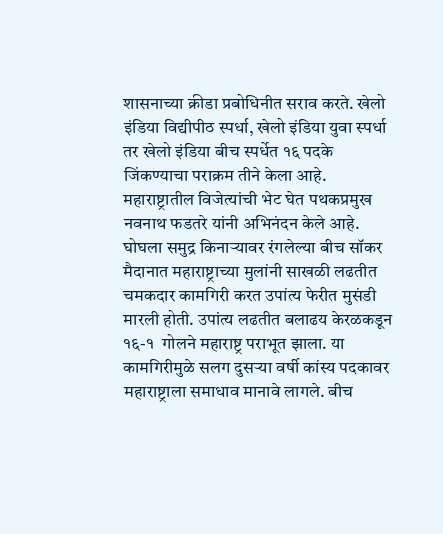शासनाच्‍या क्रीडा प्रबोधिनीत सराव करते. खेलो इंडिया विद्यीपीठ स्‍पर्धा, खेलो इंडिया युवा स्‍पर्धा तर खेलो इंडिया बीच स्‍पर्धेत १६ पदके जिंकण्याचा पराक्रम तीने केला आहे. महाराष्ट्रातील विजेत्‍यांची भेट घेत पथकप्रमुख नवनाथ फडतरे यांनी अभिनंदन केले आहे. घोघला समुद्र किनाऱ्यावर रंगलेल्‍या बीच सॉकर मैदानात महाराष्ट्राच्‍या मुलांनी साखळी लढतीत चमकदार कामगिरी करत उपांत्‍य फेरीत मुसंडी मारली होती. उपांत्‍य लढतीत बलाढय केरळकडून १६-१  गोलने महाराष्ट्र पराभूत झाला. या कामगिरीमुळे सलग दुसऱ्या वर्षी कांस्य पदकावर महाराष्ट्राला समाधाव मानावे लागले. बीच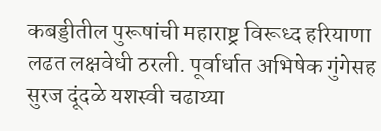कबड्डीतील पुरूषांची महाराष्ट्र विरूध्द हरियाणा लढत लक्षवेधी ठरली. पूर्वार्धात अभिषेक गुंगेसह सुरज दूंदळे यशस्‍वी चढाय्या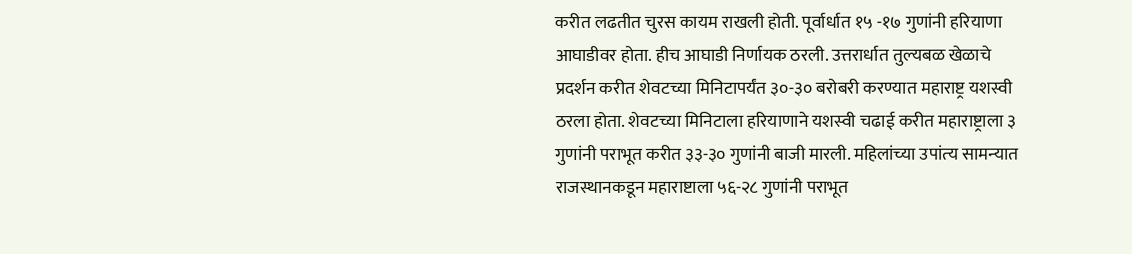करीत लढतीत चुरस कायम राखली होती. पूर्वार्धात १५ -१७ गुणांनी हरियाणा आघाडीवर होता. हीच आघाडी निर्णायक ठरली. उत्तरार्धात तुल्‍यबळ खेळाचे प्रदर्शन करीत शेवटच्‍या मिनिटापर्यंत ३०-३० बरोबरी करण्यात महाराष्ट्र यशस्‍वी ठरला होता. शेवटच्‍या मिनिटाला हरियाणाने यशस्‍वी चढाई करीत महाराष्ट्राला ३ गुणांनी पराभूत करीत ३३-३० गुणांनी बाजी मारली. महिलांच्‍या उपांत्‍य सामन्‍यात राजस्‍थानकडून महाराष्टाला ५६-२८ गुणांनी पराभूत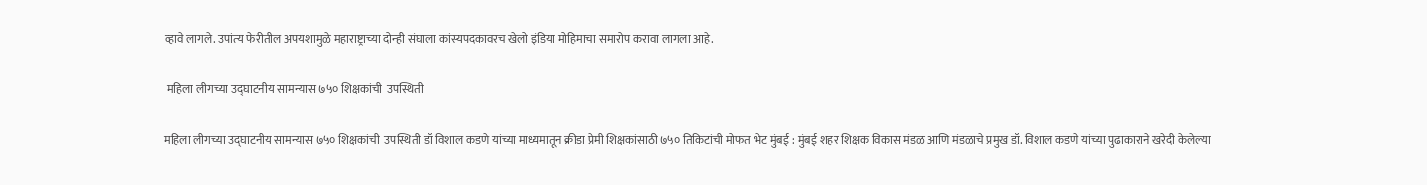व्‍हावे लागले. उपांत्‍य फेरीतील अपयशामुळे महाराष्ट्राच्‍या दोन्‍ही संघाला कांस्यपदकावरच खेलो इंडिया मोहिमाचा समारोप करावा लागला आहे.

 महिला लीगच्या उद्घाटनीय सामन्यास ७५० शिक्षकांची  उपस्थिती

महिला लीगच्या उद्घाटनीय सामन्यास ७५० शिक्षकांची  उपस्थिती डॉ विशाल कडणे यांच्या माध्यमातून क्रीडा प्रेमी शिक्षकांसाठी ७५० तिकिटांची मोफत भेट मुंबई : मुंबई शहर शिक्षक विकास मंडळ आणि मंडळाचे प्रमुख डॉ. विशाल कडणे यांच्या पुढाकाराने खरेदी केलेल्या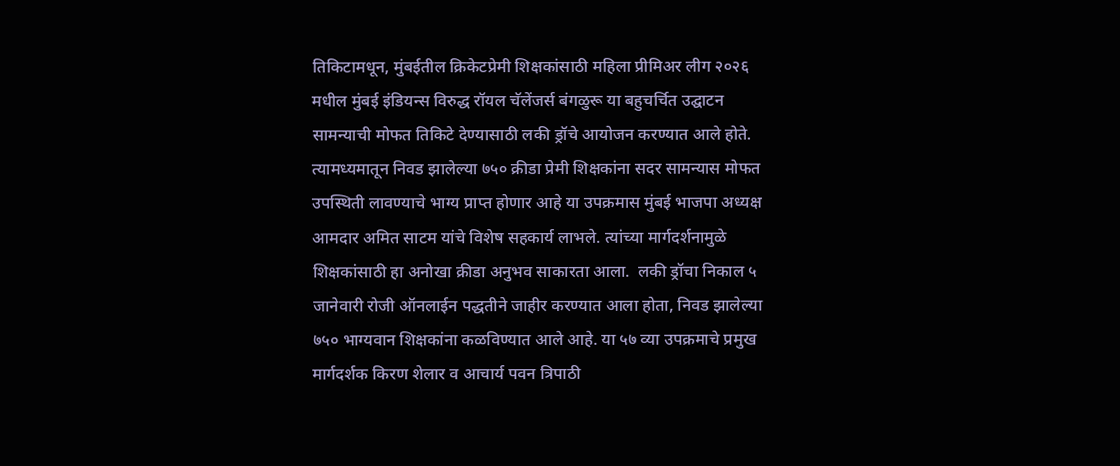तिकिटामधून, मुंबईतील क्रिकेटप्रेमी शिक्षकांसाठी महिला प्रीमिअर लीग २०२६ मधील मुंबई इंडियन्स विरुद्ध रॉयल चॅलेंजर्स बंगळुरू या बहुचर्चित उद्घाटन सामन्याची मोफत तिकिटे देण्यासाठी लकी ड्रॉचे आयोजन करण्यात आले होते. त्यामध्यमातून निवड झालेल्या ७५० क्रीडा प्रेमी शिक्षकांना सदर सामन्यास मोफत उपस्थिती लावण्याचे भाग्य प्राप्त होणार आहे या उपक्रमास मुंबई भाजपा अध्यक्ष आमदार अमित साटम यांचे विशेष सहकार्य लाभले. त्यांच्या मार्गदर्शनामुळे शिक्षकांसाठी हा अनोखा क्रीडा अनुभव साकारता आला.  लकी ड्रॉचा निकाल ५ जानेवारी रोजी ऑनलाईन पद्धतीने जाहीर करण्यात आला होता, निवड झालेल्या ७५० भाग्यवान शिक्षकांना कळविण्यात आले आहे. या ५७ व्या उपक्रमाचे प्रमुख मार्गदर्शक किरण शेलार व आचार्य पवन त्रिपाठी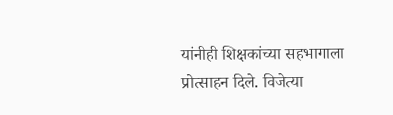यांनीही शिक्षकांच्या सहभागाला प्रोत्साहन दिले. विजेत्या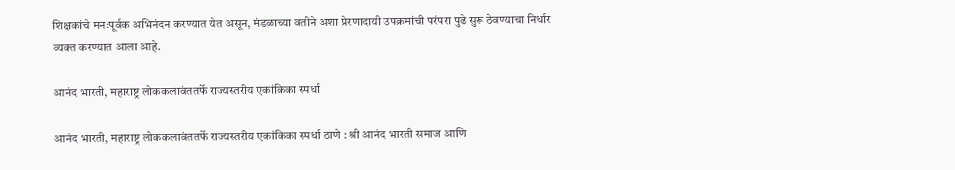शिक्षकांचे मनःपूर्वक अभिनंदन करण्यात येत असून, मंडळाच्या वतीने अशा प्रेरणादायी उपक्रमांची परंपरा पुढे सुरू ठेवण्याचा निर्धार व्यक्त करण्यात आला आहे.

आनंद भारती, महाराष्ट्र लोककलावंततर्फे राज्यस्तरीय एकांकिका स्पर्धा

आनंद भारती, महाराष्ट्र लोककलावंततर्फे राज्यस्तरीय एकांकिका स्पर्धा ठाणे : श्री आनंद भारती समाज आणि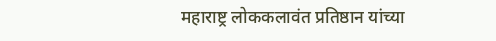महाराष्ट्र लोककलावंत प्रतिष्ठान यांच्या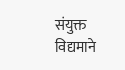संयुक्त विद्यमाने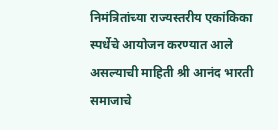निमंत्रितांच्या राज्यस्तरीय एकांकिका स्पर्धेचे आयोजन करण्यात आले असल्याची माहिती श्री आनंद भारती समाजाचे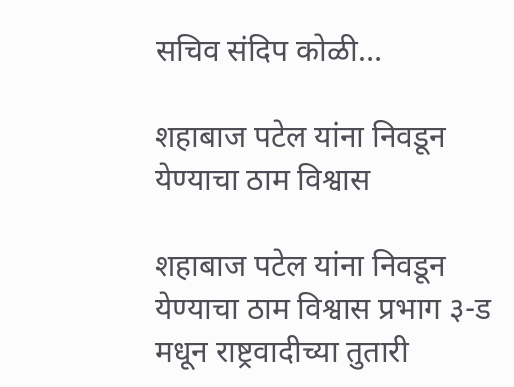सचिव संदिप कोळी…

शहाबाज पटेल यांना निवडून येण्याचा ठाम विश्वास

शहाबाज पटेल यांना निवडून येण्याचा ठाम विश्वास प्रभाग ३-ड मधून राष्ट्रवादीच्या तुतारी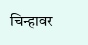चिन्हावर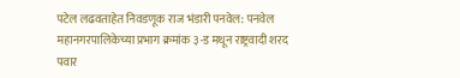पटेल लढवताहेत निवडणूक राज भंडारी पनवेल: पनवेल महानगरपालिकेच्या प्रभाग क्रमांक ३-ड मधून राष्ट्रवादी शरद पवार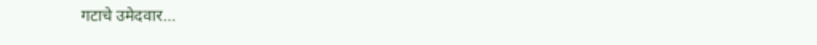गटाचे उमेदवार…